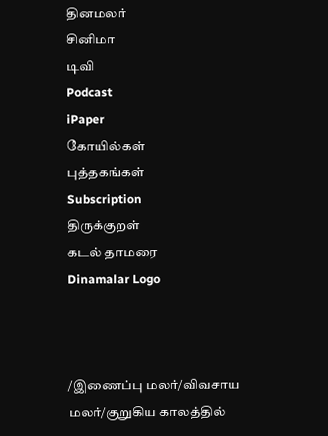தினமலர்
சினிமா
டிவி
Podcast
iPaper
கோயில்கள்
புத்தகங்கள்
Subscription
திருக்குறள்
கடல் தாமரை
Dinamalar Logo



/இணைப்பு மலர்/விவசாய மலர்/குறுகிய காலத்தில்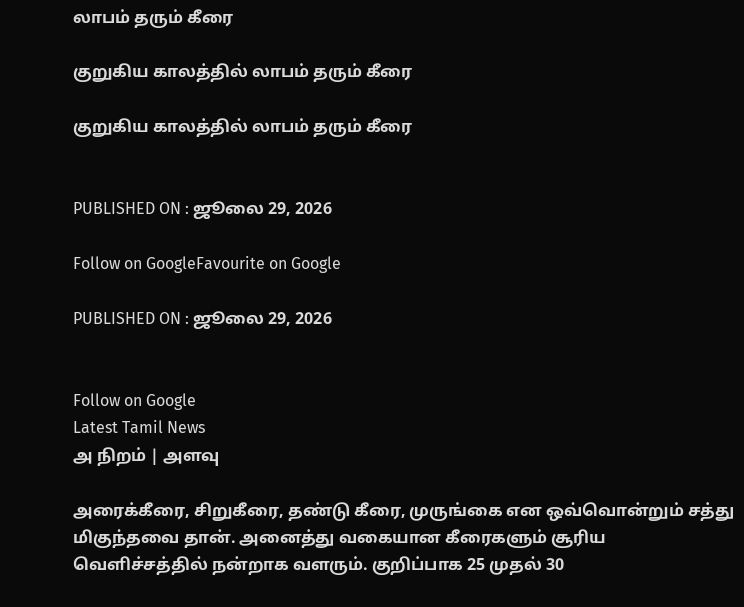லாபம் தரும் கீரை

குறுகிய காலத்தில் லாபம் தரும் கீரை

குறுகிய காலத்தில் லாபம் தரும் கீரை


PUBLISHED ON : ஜூலை 29, 2026

Follow on GoogleFavourite on Google

PUBLISHED ON : ஜூலை 29, 2026


Follow on Google
Latest Tamil News
அ நிறம் | அளவு

அரைக்கீரை, சிறுகீரை, தண்டு கீரை, முருங்கை என ஒவ்வொன்றும் சத்து மிகுந்தவை தான். அனைத்து வகையான கீரைகளும் சூரிய வெளிச்சத்தில் நன்றாக வளரும். குறிப்பாக 25 முதல் 30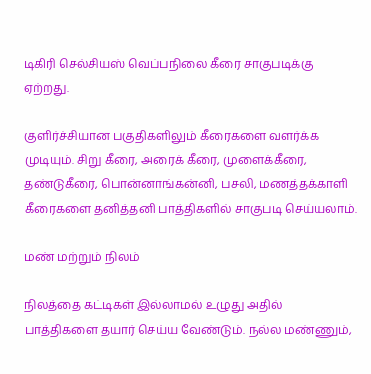டிகிரி செல்சியஸ் வெப்பநிலை கீரை சாகுபடிக்கு ஏற்றது.

குளிர்ச்சியான பகுதிகளிலும் கீரைகளை வளர்க்க முடியும். சிறு கீரை, அரைக் கீரை, முளைக்கீரை, தண்டுகீரை, பொன்னாங்கன்னி, பசலி, மணத்தக்காளி கீரைகளை தனித்தனி பாத்திகளில் சாகுபடி செய்யலாம்.

மண் மற்றும் நிலம்

நிலத்தை கட்டிகள் இல்லாமல் உழுது அதில் பாத்திகளை தயார் செய்ய வேண்டும். நல்ல மண்ணும்,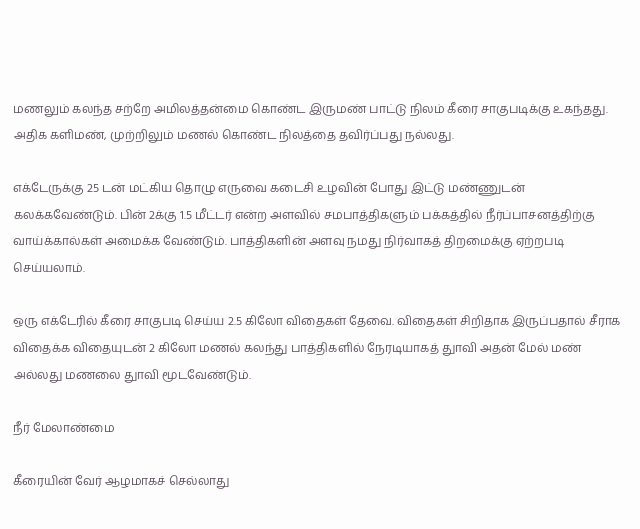மணலும் கலந்த சற்றே அமிலத்தன்மை கொண்ட இருமண் பாட்டு நிலம் கீரை சாகுபடிக்கு உகந்தது. அதிக களிமண், முற்றிலும் மணல் கொண்ட நிலத்தை தவிர்ப்பது நல்லது.

எக்டேருக்கு 25 டன் மட்கிய தொழு எருவை கடைசி உழவின் போது இட்டு மண்ணுடன் கலக்கவேண்டும். பின் 2க்கு 1.5 மீட்டர் என்ற அளவில் சமபாத்திகளும் பக்கத்தில் நீர்ப்பாசனத்திற்கு வாய்க்கால்கள் அமைக்க வேண்டும். பாத்திகளின் அளவு நமது நிர்வாகத் திறமைக்கு ஏற்றபடி செய்யலாம்.

ஒரு எக்டேரில் கீரை சாகுபடி செய்ய 2.5 கிலோ விதைகள் தேவை. விதைகள் சிறிதாக இருப்பதால் சீராக விதைக்க விதையுடன் 2 கிலோ மணல் கலந்து பாத்திகளில் நேரடியாகத் துாவி அதன் மேல் மண் அல்லது மணலை துாவி மூடவேண்டும்.

நீர் மேலாண்மை

கீரையின் வேர் ஆழமாகச் செல்லாது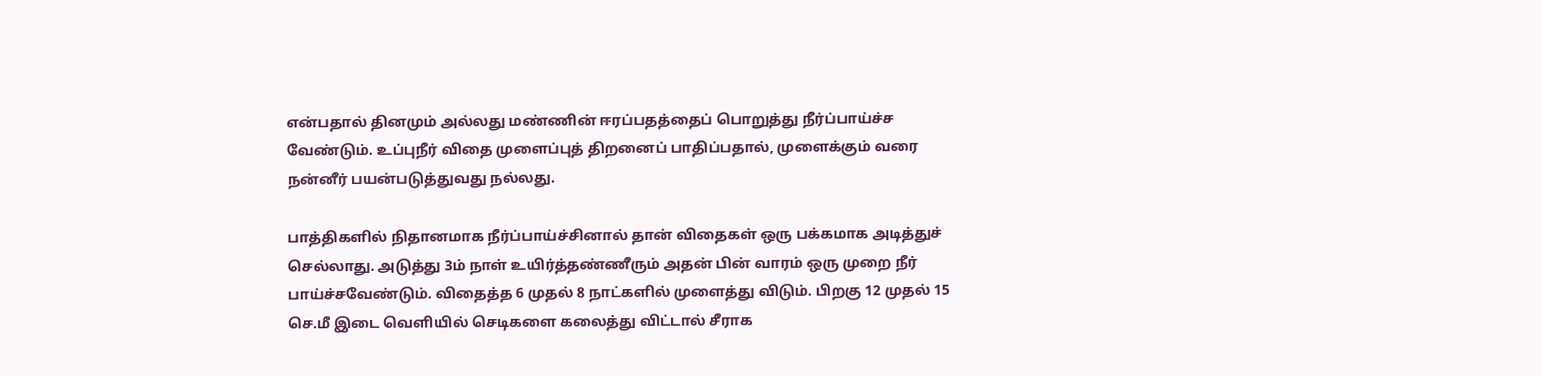என்பதால் தினமும் அல்லது மண்ணின் ஈரப்பதத்தைப் பொறுத்து நீர்ப்பாய்ச்ச வேண்டும். உப்புநீர் விதை முளைப்புத் திறனைப் பாதிப்பதால், முளைக்கும் வரை நன்னீர் பயன்படுத்துவது நல்லது.

பாத்திகளில் நிதானமாக நீர்ப்பாய்ச்சினால் தான் விதைகள் ஒரு பக்கமாக அடித்துச் செல்லாது. அடுத்து 3ம் நாள் உயிர்த்தண்ணீரும் அதன் பின் வாரம் ஒரு முறை நீர் பாய்ச்சவேண்டும். விதைத்த 6 முதல் 8 நாட்களில் முளைத்து விடும். பிறகு 12 முதல் 15 செ.மீ இடை வெளியில் செடிகளை கலைத்து விட்டால் சீராக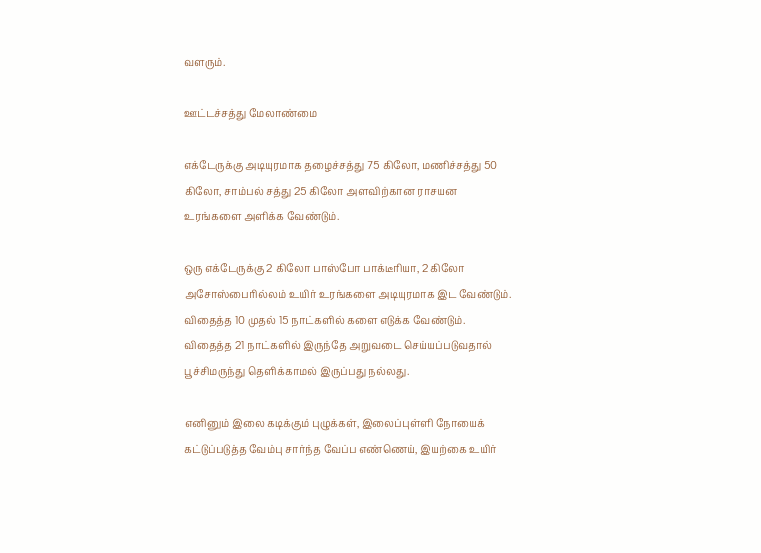வளரும்.

ஊட்டச்சத்து மேலாண்மை

எக்டேருக்கு அடியுரமாக தழைச்சத்து 75 கிலோ, மணிச்சத்து 50 கிலோ, சாம்பல் சத்து 25 கிலோ அளவிற்கான ராசயன உரங்களை அளிக்க வேண்டும்.

ஒரு எக்டேருக்கு 2 கிலோ பாஸ்போ பாக்டீரியா, 2 கிலோ அசோஸ்பைரில்லம் உயிர் உரங்களை அடியுரமாக இட வேண்டும். விதைத்த 10 முதல் 15 நாட்களில் களை எடுக்க வேண்டும். விதைத்த 21 நாட்களில் இருந்தே அறுவடை செய்யப்படுவதால் பூச்சிமருந்து தெளிக்காமல் இருப்பது நல்லது.

எனினும் இலை கடிக்கும் புழுக்கள், இலைப்புள்ளி நோயைக் கட்டுப்படுத்த வேம்பு சார்ந்த வேப்ப எண்ணெய், இயற்கை உயிர்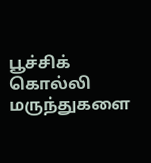பூச்சிக் கொல்லி மருந்துகளை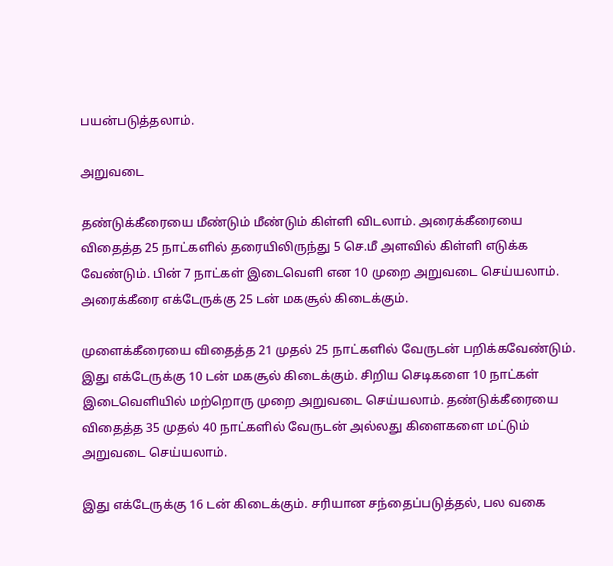பயன்படுத்தலாம்.

அறுவடை

தண்டுக்கீரையை மீண்டும் மீண்டும் கிள்ளி விடலாம். அரைக்கீரையை விதைத்த 25 நாட்களில் தரையிலிருந்து 5 செ.மீ அளவில் கிள்ளி எடுக்க வேண்டும். பின் 7 நாட்கள் இடைவெளி என 10 முறை அறுவடை செய்யலாம். அரைக்கீரை எக்டேருக்கு 25 டன் மகசூல் கிடைக்கும்.

முளைக்கீரையை விதைத்த 21 முதல் 25 நாட்களில் வேருடன் பறிக்கவேண்டும். இது எக்டேருக்கு 10 டன் மகசூல் கிடைக்கும். சிறிய செடிகளை 10 நாட்கள் இடைவெளியில் மற்றொரு முறை அறுவடை செய்யலாம். தண்டுக்கீரையை விதைத்த 35 முதல் 40 நாட்களில் வேருடன் அல்லது கிளைகளை மட்டும் அறுவடை செய்யலாம்.

இது எக்டேருக்கு 16 டன் கிடைக்கும். சரியான சந்தைப்படுத்தல், பல வகை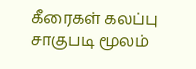கீரைகள் கலப்பு சாகுபடி மூலம்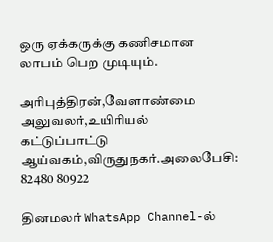ஒரு ஏக்கருக்கு கணிசமான லாபம் பெற முடியும்.

அரிபுத்திரன்,வேளாண்மை அலுவலர்,உயிரியல் கட்டுப்பாட்டு ஆய்வகம்,விருதுநகர்.அலைபேசி: 82480 80922

தினமலர் WhatsApp Channel-ல்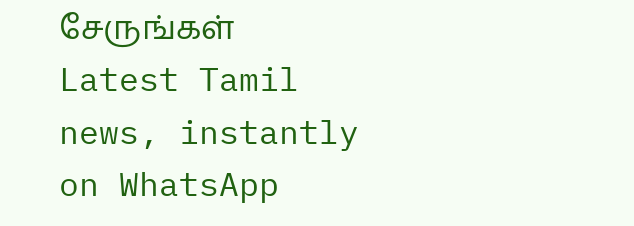சேருங்கள்
Latest Tamil news, instantly on WhatsApp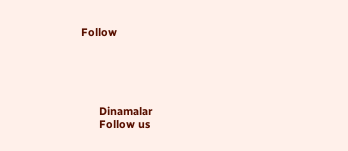Follow





      Dinamalar
      Follow us